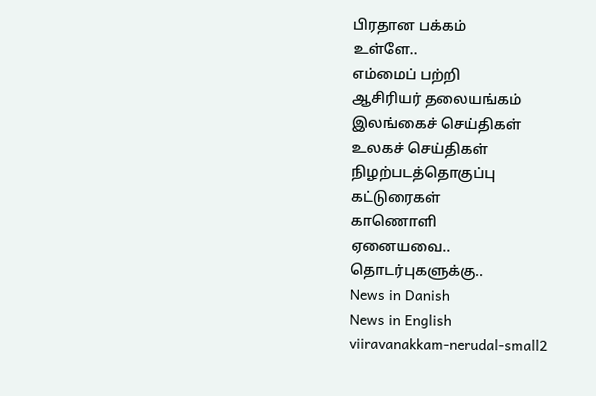பிரதான பக்கம்
உள்ளே..
எம்மைப் பற்றி
ஆசிரியர் தலையங்கம்
இலங்கைச் செய்திகள்
உலகச் செய்திகள்
நிழற்படத்தொகுப்பு
கட்டுரைகள்
காணொளி
ஏனையவை..
தொடர்புகளுக்கு..
News in Danish
News in English
viiravanakkam-nerudal-small2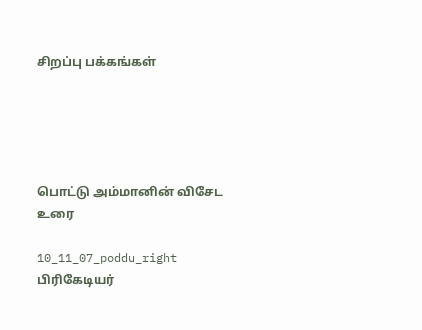சிறப்பு பக்கங்கள்





பொட்டு அம்மானின் விசேட உரை

10_11_07_poddu_right
பிரிகேடியர்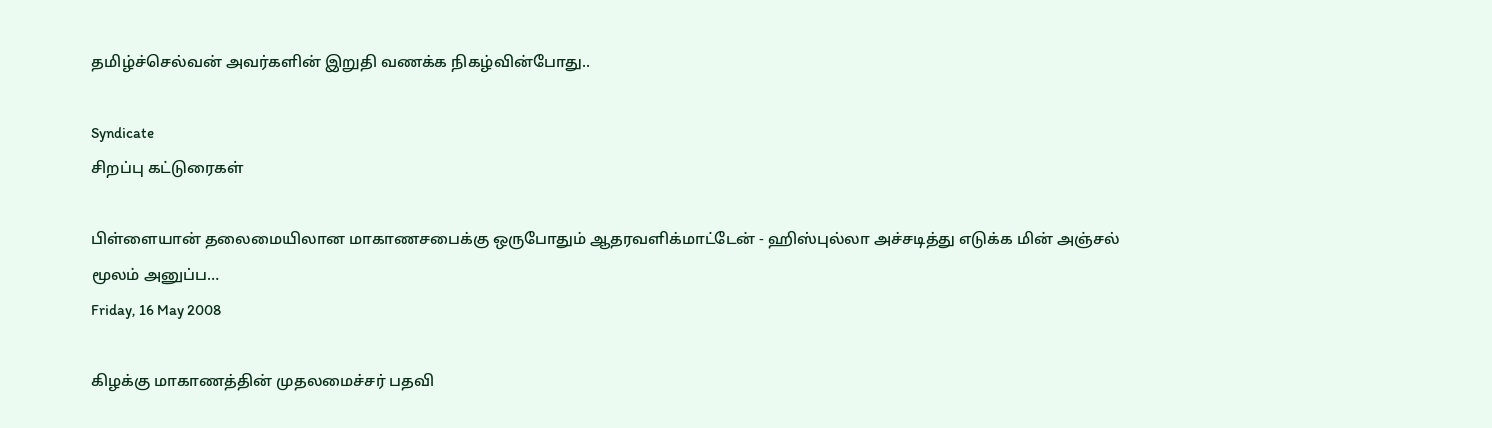தமிழ்ச்செல்வன் அவர்களின் இறுதி வணக்க நிகழ்வின்போது..

Syndicate
சிறப்பு கட்டுரைகள்

பிள்ளையான் தலைமையிலான மாகாணசபைக்கு ஒருபோதும் ஆதரவளிக்மாட்டேன் - ஹிஸ்புல்லா அச்சடித்து எடுக்க மின் அஞ்சல் மூலம் அனுப்ப…
Friday, 16 May 2008

கிழக்கு மாகாணத்தின் முதலமைச்சர் பதவி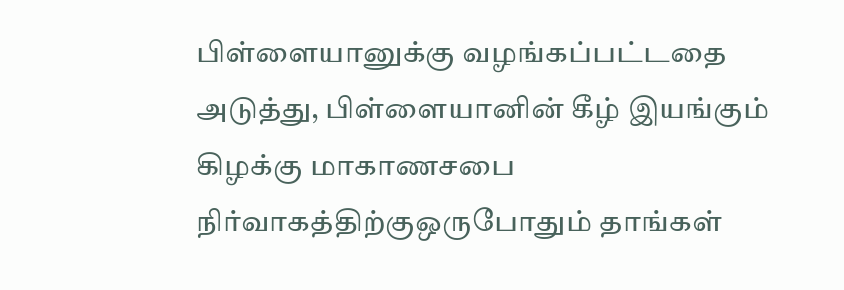பிள்ளையானுக்கு வழங்கப்பட்டதை அடுத்து, பிள்ளையானின் கீழ் இயங்கும் கிழக்கு மாகாணசபை நிர்வாகத்திற்குஒருபோதும் தாங்கள்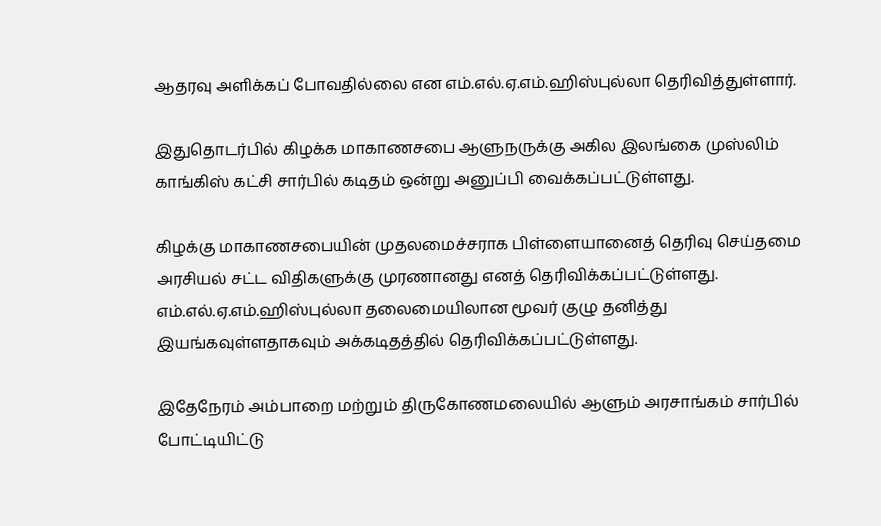ஆதரவு அளிக்கப் போவதில்லை என எம்.எல்.ஏ.எம்.ஹிஸ்புல்லா தெரிவித்துள்ளார்.

இதுதொடர்பில் கிழக்க மாகாணசபை ஆளுநருக்கு அகில இலங்கை முஸ்லிம் காங்கிஸ் கட்சி சார்பில் கடிதம் ஒன்று அனுப்பி வைக்கப்பட்டுள்ளது.

கிழக்கு மாகாணசபையின் முதலமைச்சராக பிள்ளையானைத் தெரிவு செய்தமை அரசியல் சட்ட விதிகளுக்கு முரணானது எனத் தெரிவிக்கப்பட்டுள்ளது. எம்.எல்.ஏ.எம்.ஹிஸ்புல்லா தலைமையிலான மூவர் குழு தனித்து இயங்கவுள்ளதாகவும் அக்கடிதத்தில் தெரிவிக்கப்பட்டுள்ளது.

இதேநேரம் அம்பாறை மற்றும் திருகோணமலையில் ஆளும் அரசாங்கம் சார்பில் போட்டியிட்டு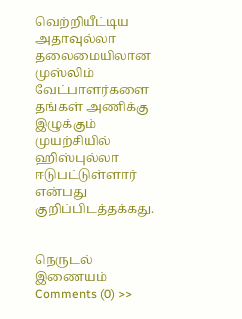வெற்றியீட்டிய அதாவுல்லா தலைமையிலான முஸ்லிம் வேட்பாளர்களை தங்கள் அணிக்கு இழுக்கும் முயற்சியில் ஹிஸ்புல்லா ஈடுபட்டுள்ளார் என்பது குறிப்பிடத்தக்கது.


நெருடல் இணையம்
Comments (0) >>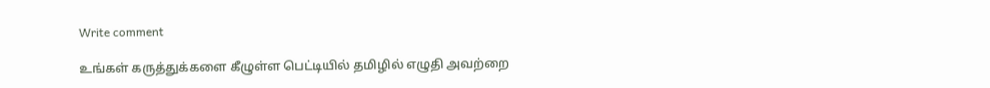Write comment

உங்கள் கருத்துக்களை கீழுள்ள பெட்டியில் தமிழில் எழுதி அவற்றை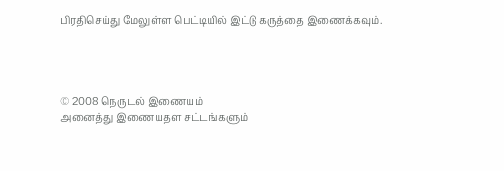பிரதிசெய்து மேலுள்ள பெட்டியில் இட்டு கருத்தை இணைக்கவும்.




© 2008 நெருடல் இணையம்
அனைத்து இணையதள சட்டங்களும்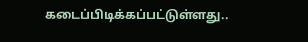கடைப்பிடிக்கப்பட்டுள்ளது..